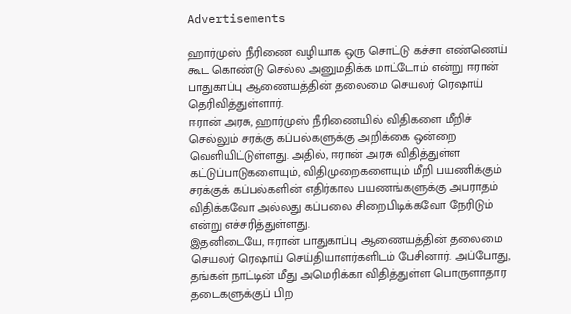Advertisements

ஹார்முஸ் நீரிணை வழியாக ஒரு சொட்டு கச்சா எண்ணெய் கூட கொண்டு செல்ல அனுமதிக்க மாட்டோம் என்று ஈரான் பாதுகாப்பு ஆணையத்தின் தலைமை செயலர் ரெஷாய் தெரிவித்துள்ளார்.
ஈரான் அரசு, ஹார்முஸ் நீரிணையில் விதிகளை மீறிச் செல்லும் சரக்கு கப்பல்களுக்கு அறிக்கை ஒன்றை வெளியிட்டுள்ளது. அதில், ஈரான் அரசு விதித்துள்ள கட்டுப்பாடுகளையும், விதிமுறைகளையும் மீறி பயணிக்கும் சரக்குக் கப்பல்களின் எதிர்கால பயணங்களுக்கு அபராதம் விதிக்கவோ அல்லது கப்பலை சிறைபிடிக்கவோ நேரிடும் என்று எச்சரித்துள்ளது.
இதனிடையே, ஈரான் பாதுகாப்பு ஆணையத்தின் தலைமை செயலர் ரெஷாய் செய்தியாளர்களிடம் பேசினார். அப்போது, தங்கள் நாட்டின் மீது அமெரிக்கா விதித்துள்ள பொருளாதார தடைகளுக்குப் பிற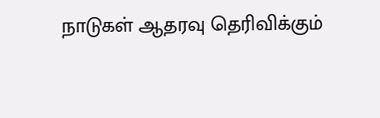நாடுகள் ஆதரவு தெரிவிக்கும்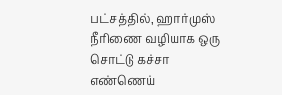பட்சத்தில், ஹார்முஸ் நீரிணை வழியாக ஒரு சொட்டு கச்சா எண்ணெய்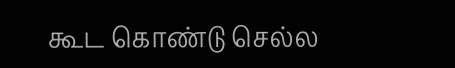கூட கொண்டு செல்ல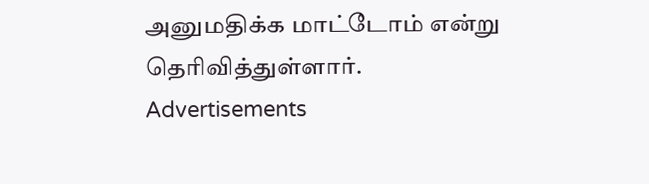அனுமதிக்க மாட்டோம் என்று தெரிவித்துள்ளார்.
Advertisements